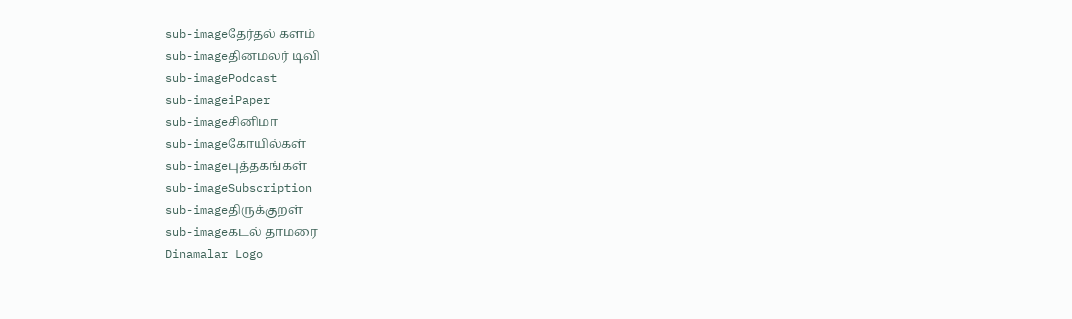sub-imageதேர்தல் களம்
sub-imageதினமலர் டிவி
sub-imagePodcast
sub-imageiPaper
sub-imageசினிமா
sub-imageகோயில்கள்
sub-imageபுத்தகங்கள்
sub-imageSubscription
sub-imageதிருக்குறள்
sub-imageகடல் தாமரை
Dinamalar Logo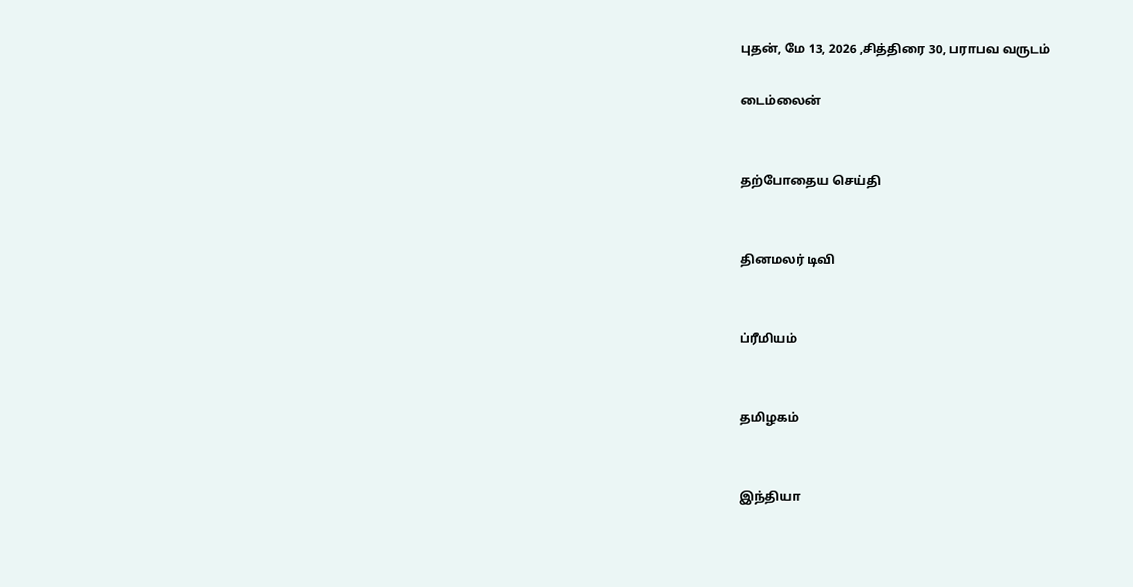புதன், மே 13, 2026 ,சித்திரை 30, பராபவ வருடம்

டைம்லைன்


தற்போதைய செய்தி


தினமலர் டிவி


ப்ரீமியம்


தமிழகம்


இந்தியா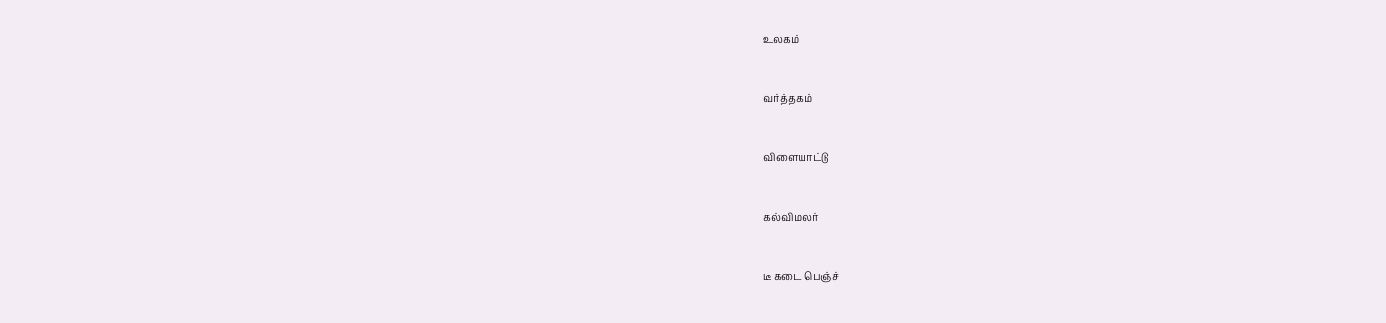உலகம்


வர்த்தகம்


விளையாட்டு


கல்விமலர்


டீ கடை பெஞ்ச்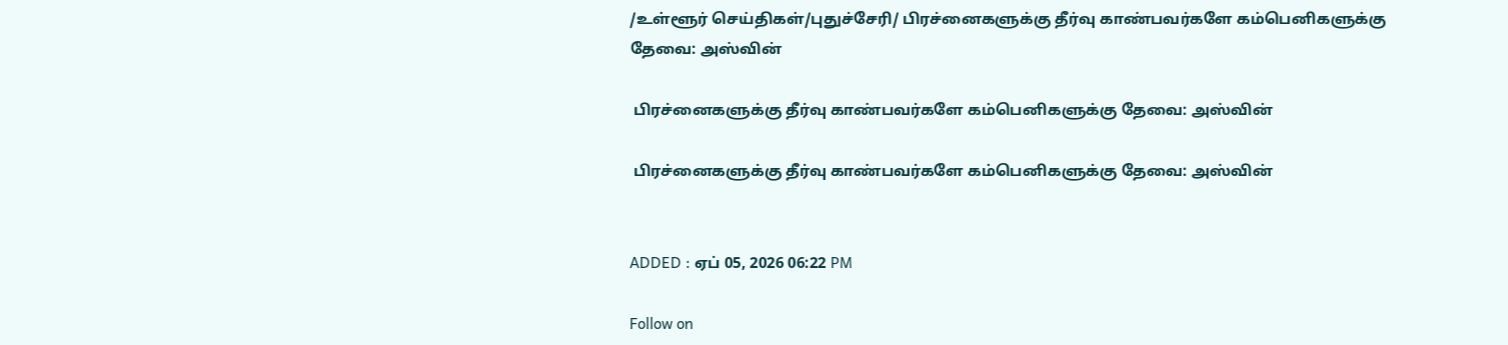/உள்ளூர் செய்திகள்/புதுச்சேரி/ பிரச்னைகளுக்கு தீர்வு காண்பவர்களே கம்பெனிகளுக்கு தேவை: அஸ்வின்

 பிரச்னைகளுக்கு தீர்வு காண்பவர்களே கம்பெனிகளுக்கு தேவை: அஸ்வின்

 பிரச்னைகளுக்கு தீர்வு காண்பவர்களே கம்பெனிகளுக்கு தேவை: அஸ்வின்


ADDED : ஏப் 05, 2026 06:22 PM

Follow on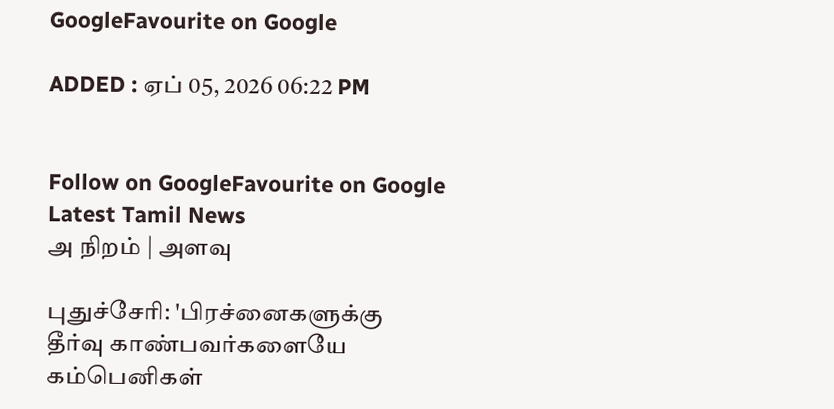GoogleFavourite on Google

ADDED : ஏப் 05, 2026 06:22 PM


Follow on GoogleFavourite on Google
Latest Tamil News
அ நிறம் | அளவு

புதுச்சேரி: 'பிரச்னைகளுக்கு தீர்வு காண்பவர்களையே கம்பெனிகள்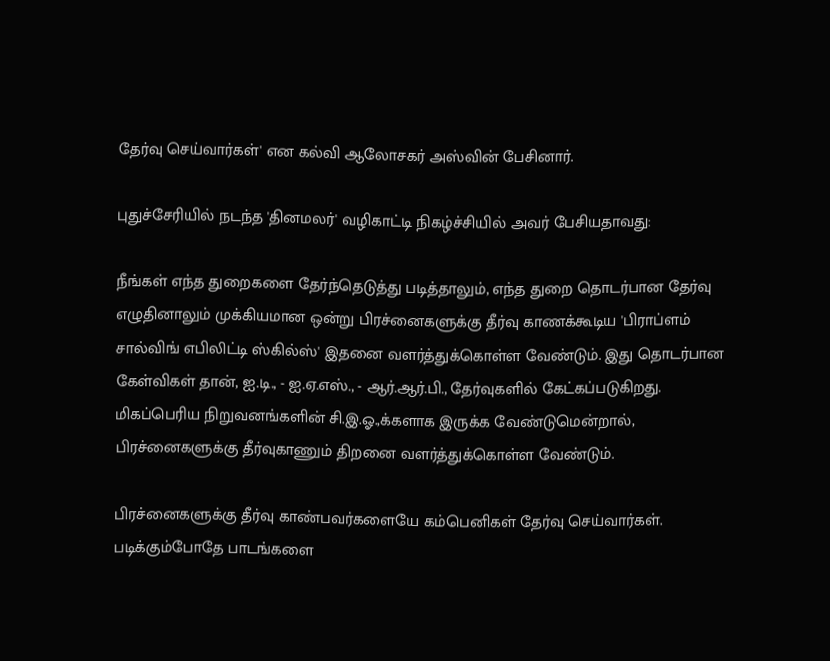தேர்வு செய்வார்கள்' என கல்வி ஆலோசகர் அஸ்வின் பேசினார்.

புதுச்சேரியில் நடந்த 'தினமலர்' வழிகாட்டி நிகழ்ச்சியில் அவர் பேசியதாவது:

நீங்கள் எந்த துறைகளை தேர்ந்தெடுத்து படித்தாலும், எந்த துறை தொடர்பான தேர்வு எழுதினாலும் முக்கியமான ஒன்று பிரச்னைகளுக்கு தீர்வு காணக்கூடிய 'பிராப்ளம் சால்விங் எபிலிட்டி ஸ்கில்ஸ்' இதனை வளர்த்துக்கொள்ள வேண்டும். இது தொடர்பான கேள்விகள் தான், ஐ.டி., - ஐ.ஏ.எஸ்., - ஆர்.ஆர்.பி., தேர்வுகளில் கேட்கப்படுகிறது. மிகப்பெரிய நிறுவனங்களின் சி.இ.ஓ.,க்களாக இருக்க வேண்டுமென்றால், பிரச்னைகளுக்கு தீர்வுகாணும் திறனை வளர்த்துக்கொள்ள வேண்டும்.

பிரச்னைகளுக்கு தீர்வு காண்பவர்களையே கம்பெனிகள் தேர்வு செய்வார்கள். படிக்கும்போதே பாடங்களை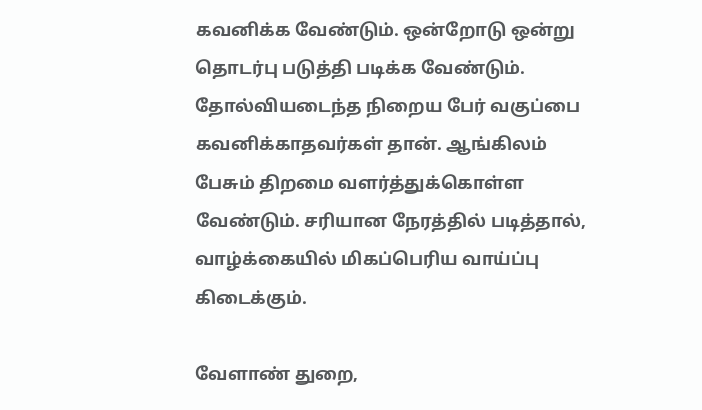கவனிக்க வேண்டும். ஒன்றோடு ஒன்று தொடர்பு படுத்தி படிக்க வேண்டும். தோல்வியடைந்த நிறைய பேர் வகுப்பை கவனிக்காதவர்கள் தான். ஆங்கிலம் பேசும் திறமை வளர்த்துக்கொள்ள வேண்டும். சரியான நேரத்தில் படித்தால், வாழ்க்கையில் மிகப்பெரிய வாய்ப்பு கிடைக்கும்.

வேளாண் துறை,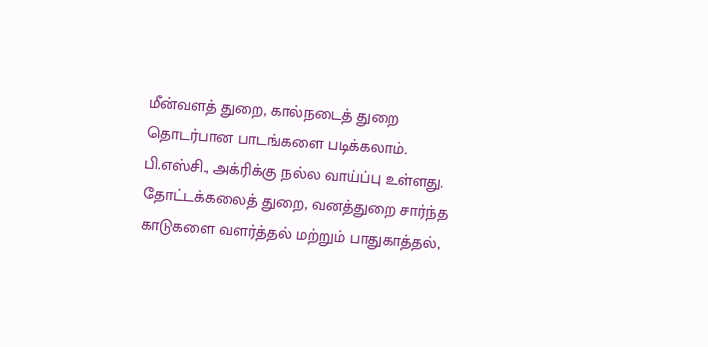மீன்வளத் துறை, கால்நடைத் துறை தொடர்பான பாடங்களை படிக்கலாம். பி.எஸ்சி., அக்ரிக்கு நல்ல வாய்ப்பு உள்ளது. தோட்டக்கலைத் துறை, வனத்துறை சார்ந்த காடுகளை வளர்த்தல் மற்றும் பாதுகாத்தல்,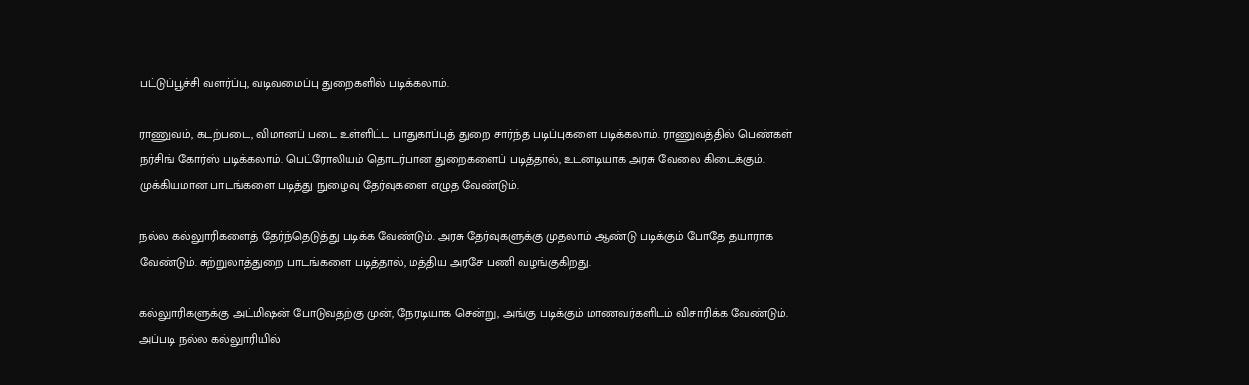பட்டுப்பூச்சி வளர்ப்பு, வடிவமைப்பு துறைகளில் படிக்கலாம்.

ராணுவம், கடற்படை, விமானப் படை உள்ளிட்ட பாதுகாப்புத் துறை சார்ந்த படிப்புகளை படிக்கலாம். ராணுவத்தில் பெண்கள் நர்சிங் கோர்ஸ் படிக்கலாம். பெட்ரோலியம் தொடர்பான துறைகளைப் படித்தால், உடனடியாக அரசு வேலை கிடைக்கும். முக்கியமான பாடங்களை படித்து நுழைவு தேர்வுகளை எழுத வேண்டும்.

நல்ல கல்லுாரிகளைத் தேர்ந்தெடுத்து படிக்க வேண்டும். அரசு தேர்வுகளுக்கு முதலாம் ஆண்டு படிக்கும் போதே தயாராக வேண்டும். சுற்றுலாத்துறை பாடங்களை படித்தால், மத்திய அரசே பணி வழங்குகிறது.

கல்லுாரிகளுக்கு அட்மிஷன் போடுவதற்கு முன், நேரடியாக சென்று, அங்கு படிக்கும் மாணவர்களிடம் விசாரிக்க வேண்டும். அப்படி நல்ல கல்லுாரியில்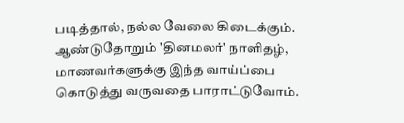படித்தால், நல்ல வேலை கிடைக்கும். ஆண்டுதோறும் 'தினமலர்' நாளிதழ், மாணவர்களுக்கு இந்த வாய்ப்பை கொடுத்து வருவதை பாராட்டுவோம்.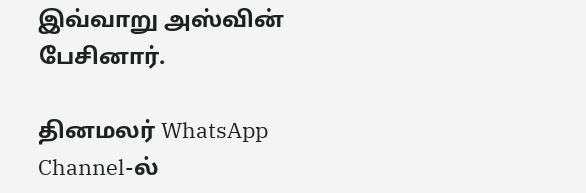இவ்வாறு அஸ்வின் பேசினார்.

தினமலர் WhatsApp Channel-ல்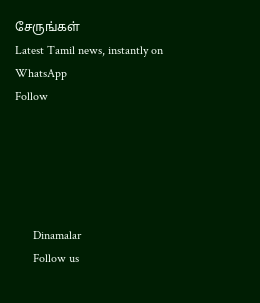சேருங்கள்
Latest Tamil news, instantly on WhatsApp
Follow





      Dinamalar
      Follow us